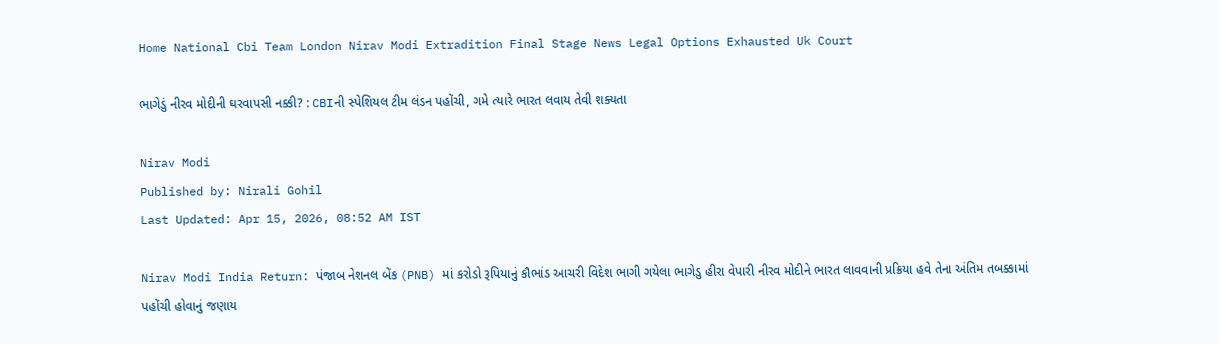Home National Cbi Team London Nirav Modi Extradition Final Stage News Legal Options Exhausted Uk Court

ભાગેડું નીરવ મોદીની ઘરવાપસી નક્કી? : CBIની સ્પેશિયલ ટીમ લંડન પહોંચી, ગમે ત્યારે ભારત લવાય તેવી શક્યતા

Nirav Modi
Published by: Nirali Gohil
Last Updated: Apr 15, 2026, 08:52 AM IST

Nirav Modi India Return: પંજાબ નેશનલ બેંક (PNB) માં કરોડો રૂપિયાનું કૌભાંડ આચરી વિદેશ ભાગી ગયેલા ભાગેડુ હીરા વેપારી નીરવ મોદીને ભારત લાવવાની પ્રક્રિયા હવે તેના અંતિમ તબક્કામાં પહોંચી હોવાનું જણાય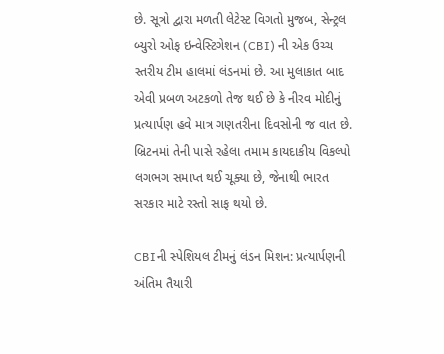છે. સૂત્રો દ્વારા મળતી લેટેસ્ટ વિગતો મુજબ, સેન્ટ્રલ બ્યુરો ઓફ ઇન્વેસ્ટિગેશન (CBI) ની એક ઉચ્ચ સ્તરીય ટીમ હાલમાં લંડનમાં છે. આ મુલાકાત બાદ એવી પ્રબળ અટકળો તેજ થઈ છે કે નીરવ મોદીનું પ્રત્યાર્પણ હવે માત્ર ગણતરીના દિવસોની જ વાત છે. બ્રિટનમાં તેની પાસે રહેલા તમામ કાયદાકીય વિકલ્પો લગભગ સમાપ્ત થઈ ચૂક્યા છે, જેનાથી ભારત સરકાર માટે રસ્તો સાફ થયો છે.

CBIની સ્પેશિયલ ટીમનું લંડન મિશન: પ્રત્યાર્પણની અંતિમ તૈયારી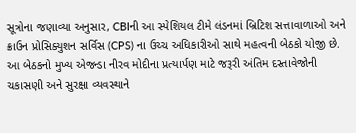સૂત્રોના જણાવ્યા અનુસાર, CBIની આ સ્પેશિયલ ટીમે લંડનમાં બ્રિટિશ સત્તાવાળાઓ અને ક્રાઉન પ્રોસિક્યુશન સર્વિસ (CPS) ના ઉચ્ચ અધિકારીઓ સાથે મહત્વની બેઠકો યોજી છે. આ બેઠકનો મુખ્ય એજન્ડા નીરવ મોદીના પ્રત્યાર્પણ માટે જરૂરી અંતિમ દસ્તાવેજોની ચકાસણી અને સુરક્ષા વ્યવસ્થાને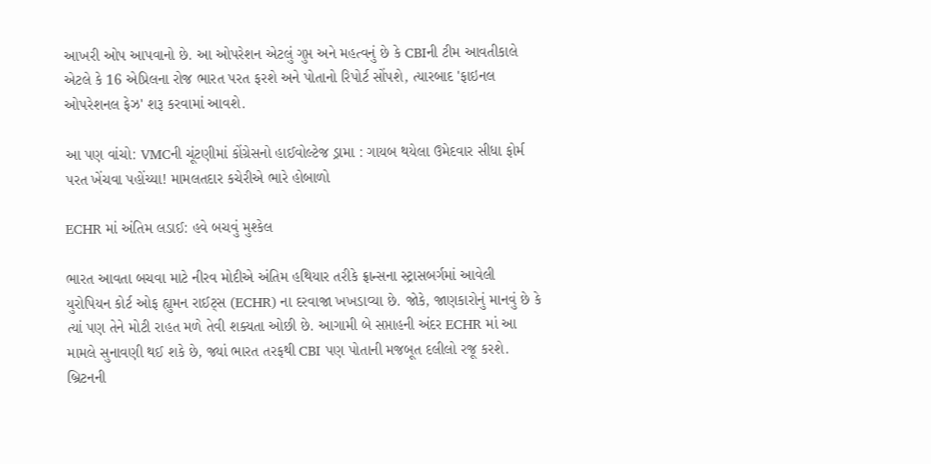આખરી ઓપ આપવાનો છે. આ ઓપરેશન એટલું ગુપ્ત અને મહત્વનું છે કે CBIની ટીમ આવતીકાલે એટલે કે 16 એપ્રિલના રોજ ભારત પરત ફરશે અને પોતાનો રિપોર્ટ સોંપશે, ત્યારબાદ 'ફાઇનલ ઓપરેશનલ ફેઝ' શરૂ કરવામાં આવશે.

આ પણ વાંચો: VMCની ચૂંટણીમાં કોંગ્રેસનો હાઈવોલ્ટેજ ડ્રામા : ગાયબ થયેલા ઉમેદવાર સીધા ફોર્મ પરત ખેંચવા પહોંચ્યા! મામલતદાર કચેરીએ ભારે હોબાળો

ECHR માં અંતિમ લડાઈ: હવે બચવું મુશ્કેલ

ભારત આવતા બચવા માટે નીરવ મોદીએ અંતિમ હથિયાર તરીકે ફ્રાન્સના સ્ટ્રાસબર્ગમાં આવેલી યુરોપિયન કોર્ટ ઓફ હ્યુમન રાઈટ્સ (ECHR) ના દરવાજા ખખડાવ્યા છે. જોકે, જાણકારોનું માનવું છે કે ત્યાં પણ તેને મોટી રાહત મળે તેવી શક્યતા ઓછી છે. આગામી બે સપ્તાહની અંદર ECHR માં આ મામલે સુનાવણી થઈ શકે છે, જ્યાં ભારત તરફથી CBI પણ પોતાની મજબૂત દલીલો રજૂ કરશે. બ્રિટનની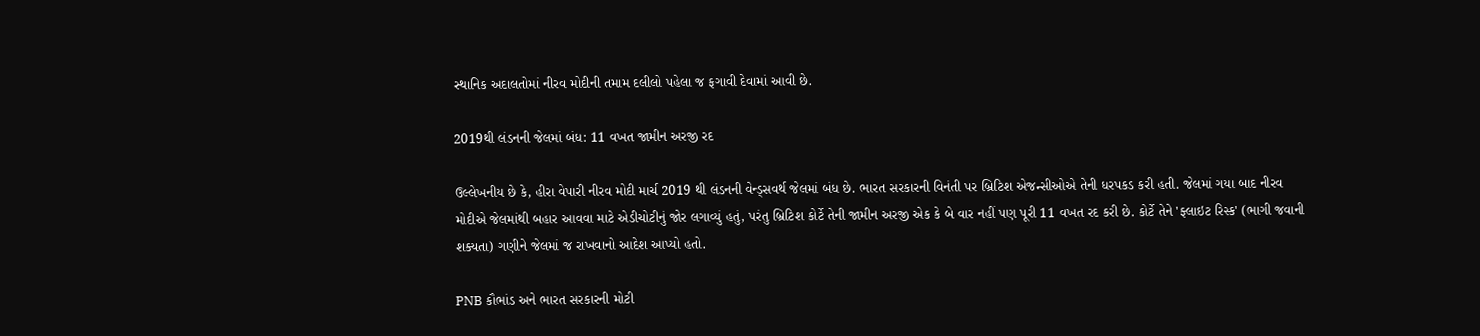સ્થાનિક અદાલતોમાં નીરવ મોદીની તમામ દલીલો પહેલા જ ફગાવી દેવામાં આવી છે.

2019થી લંડનની જેલમાં બંધ: 11 વખત જામીન અરજી રદ

ઉલ્લેખનીય છે કે, હીરા વેપારી નીરવ મોદી માર્ચ 2019 થી લંડનની વેન્ડ્સવર્થ જેલમાં બંધ છે. ભારત સરકારની વિનંતી પર બ્રિટિશ એજન્સીઓએ તેની ધરપકડ કરી હતી. જેલમાં ગયા બાદ નીરવ મોદીએ જેલમાંથી બહાર આવવા માટે એડીચોટીનું જોર લગાવ્યું હતું, પરંતુ બ્રિટિશ કોર્ટે તેની જામીન અરજી એક કે બે વાર નહીં પણ પૂરી 11 વખત રદ કરી છે. કોર્ટે તેને 'ફ્લાઇટ રિસ્ક' (ભાગી જવાની શક્યતા) ગણીને જેલમાં જ રાખવાનો આદેશ આપ્યો હતો.

PNB કૌભાંડ અને ભારત સરકારની મોટી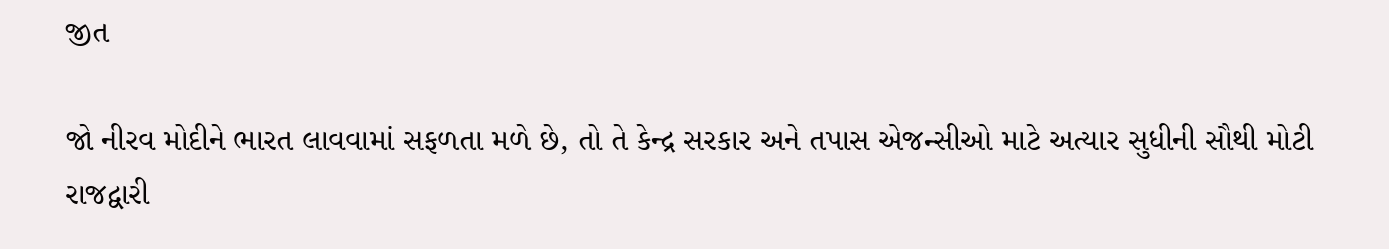જીત

જો નીરવ મોદીને ભારત લાવવામાં સફળતા મળે છે, તો તે કેન્દ્ર સરકાર અને તપાસ એજન્સીઓ માટે અત્યાર સુધીની સૌથી મોટી રાજદ્વારી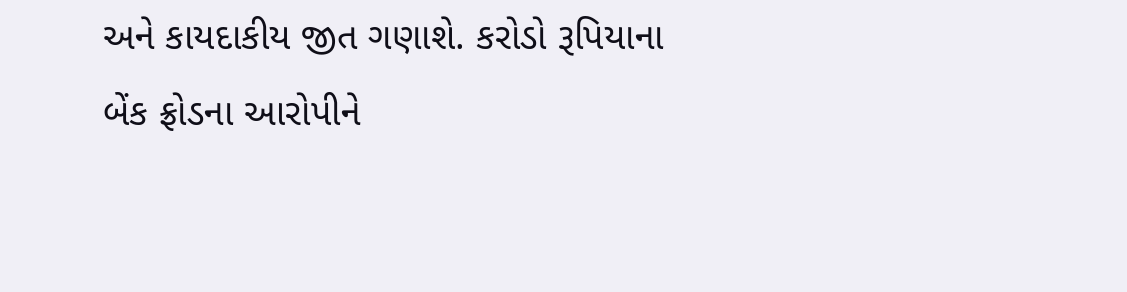અને કાયદાકીય જીત ગણાશે. કરોડો રૂપિયાના બેંક ફ્રોડના આરોપીને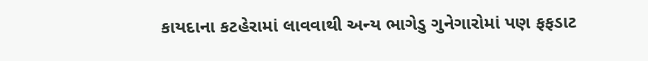કાયદાના કટહેરામાં લાવવાથી અન્ય ભાગેડુ ગુનેગારોમાં પણ ફફડાટ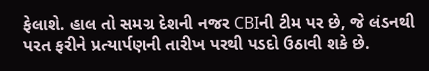ફેલાશે. હાલ તો સમગ્ર દેશની નજર CBIની ટીમ પર છે, જે લંડનથી પરત ફરીને પ્રત્યાર્પણની તારીખ પરથી પડદો ઉઠાવી શકે છે.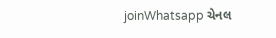joinWhatsapp ચેનલ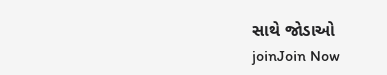સાથે જોડાઓ
joinJoin Now